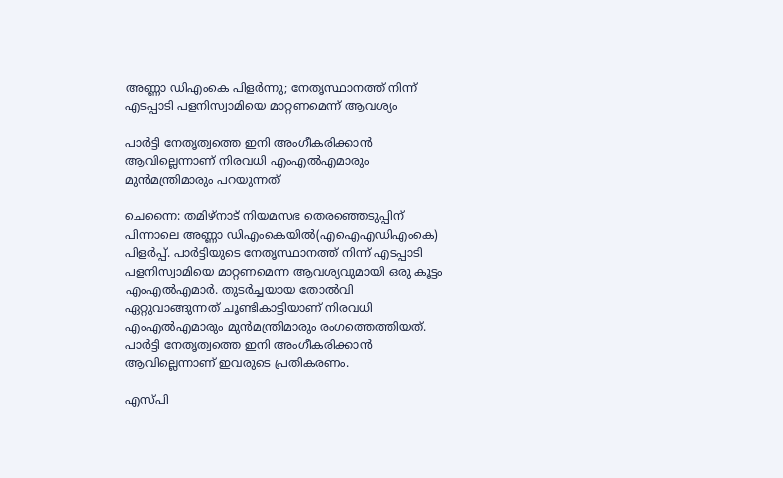അണ്ണാ ഡിഎംകെ പിളര്‍ന്നു; നേതൃസ്ഥാനത്ത് നിന്ന് എടപ്പാടി പളനിസ്വാമിയെ മാറ്റണമെന്ന് ആവശ്യം

പാർട്ടി നേതൃത്വത്തെ ഇനി അംഗീകരിക്കാൻ ആവില്ലെന്നാണ് നിരവധി എംഎൽഎമാരും മുൻമന്ത്രിമാരും പറയുന്നത്

ചെന്നൈ: തമിഴ്നാട് നിയമസഭ തെരഞ്ഞെടുപ്പിന് പിന്നാലെ അണ്ണാ ഡിഎംകെയിൽ(എഐഎഡിഎംകെ) പിളർപ്പ്. പാർട്ടിയുടെ നേതൃസ്ഥാനത്ത് നിന്ന് എടപ്പാടി പളനിസ്വാമിയെ മാറ്റണമെന്ന ആവശ്യവുമായി ഒരു കൂട്ടം എംഎൽഎമാർ. തുടർച്ചയായ തോൽവി ഏറ്റുവാങ്ങുന്നത് ചൂണ്ടികാട്ടിയാണ് നിരവധി എംഎൽഎമാരും മുൻമന്ത്രിമാരും രംഗത്തെത്തിയത്. പാർട്ടി നേതൃത്വത്തെ ഇനി അംഗീകരിക്കാൻ ആവില്ലെന്നാണ് ഇവരുടെ പ്രതികരണം.

എസ്പി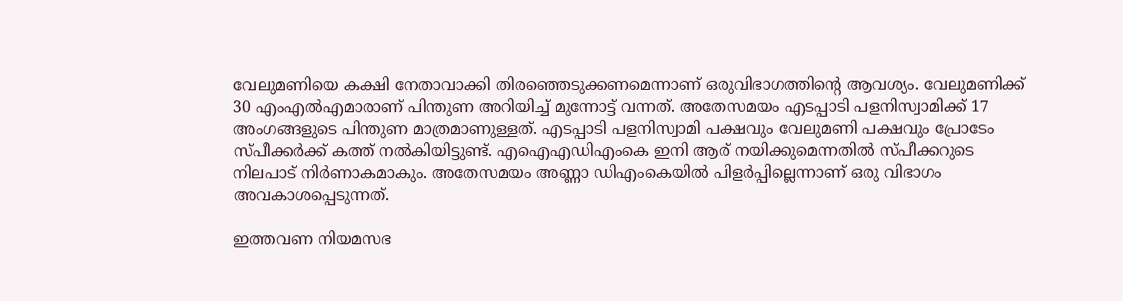വേലുമണിയെ കക്ഷി നേതാവാക്കി തിരഞ്ഞെടുക്കണമെന്നാണ് ഒരുവിഭാഗത്തിൻ്റെ ആവശ്യം. വേലുമണിക്ക് 30 എംഎല്‍എമാരാണ് പിന്തുണ അറിയിച്ച് മുന്നോട്ട് വന്നത്. അതേസമയം എടപ്പാടി പളനിസ്വാമിക്ക് 17 അംഗങ്ങളുടെ പിന്തുണ മാത്രമാണുള്ളത്. എടപ്പാടി പളനിസ്വാമി പക്ഷവും വേലുമണി പക്ഷവും പ്രോടേം സ്പീക്കർക്ക് കത്ത് നൽകിയിട്ടുണ്ട്. എഐഎഡിഎംകെ ഇനി ആര് നയിക്കുമെന്നതിൽ സ്പീക്കറുടെ നിലപാട് നിർണാകമാകും. അതേസമയം അണ്ണാ ഡിഎംകെയിൽ പിളർപ്പില്ലെന്നാണ് ഒരു വിഭാഗം അവകാശപ്പെടുന്നത്.

ഇത്തവണ നിയമസഭ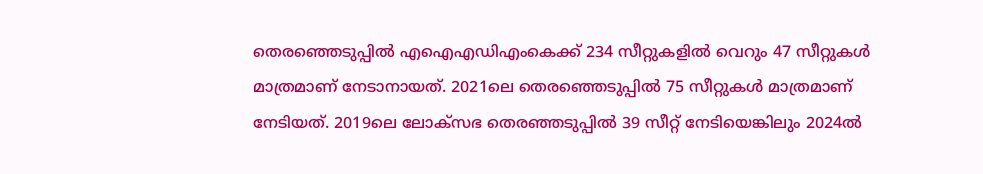തെരഞ്ഞെടുപ്പിൽ എഐഎഡിഎംകെക്ക് 234 സീറ്റുകളിൽ വെറും 47 സീറ്റുകൾ മാത്രമാണ് നേടാനായത്. 2021ലെ തെരഞ്ഞെടുപ്പില്‍ 75 സീറ്റുകൾ മാത്രമാണ് നേടിയത്. 2019ലെ ലോക്സഭ തെരഞ്ഞടുപ്പിൽ 39 സീറ്റ് നേടിയെങ്കിലും 2024ല്‍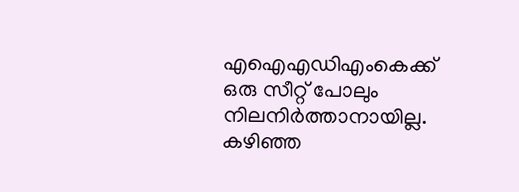എഐഎഡിഎംകെക്ക് ഒരു സീറ്റ് പോലും നിലനിർത്താനായില്ല. കഴിഞ്ഞ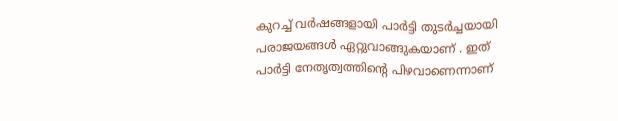കുറച്ച് വർഷങ്ങളായി പാർട്ടി തുടർച്ചയായി പരാജയങ്ങൾ ഏറ്റുവാങ്ങുകയാണ് . ഇത് പാർട്ടി നേതൃത്വത്തിന്‍റെ പിഴവാണെന്നാണ്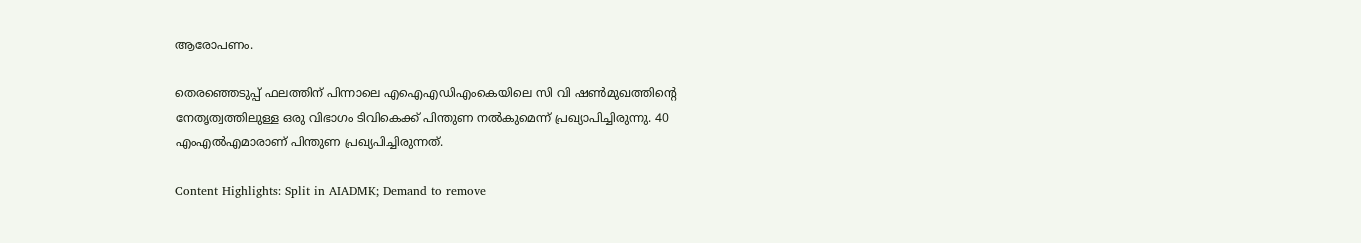ആരോപണം.

തെരഞ്ഞെടുപ്പ് ഫലത്തിന് പിന്നാലെ എഐഎഡിഎംകെയിലെ സി വി ഷണ്‍മുഖത്തിന്റെ നേതൃത്വത്തിലുള്ള ഒരു വിഭാഗം ടിവികെക്ക് പിന്തുണ നൽകുമെന്ന് പ്രഖ്യാപിച്ചിരുന്നു. 40 എംഎല്‍എമാരാണ് പിന്തുണ പ്രഖ്യപിച്ചിരുന്നത്.

Content Highlights: Split in AIADMK; Demand to remove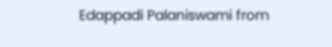Edappadi Palaniswami from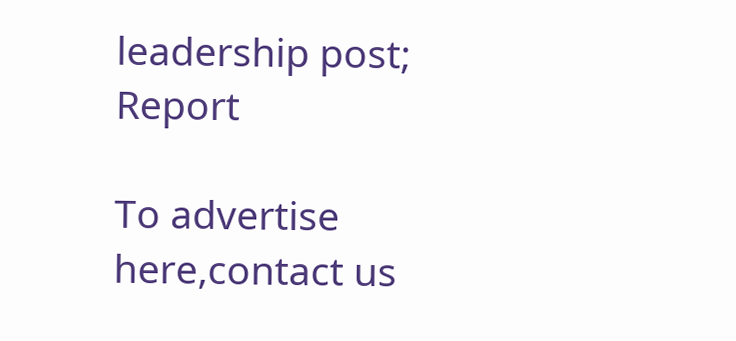leadership post; Report

To advertise here,contact us